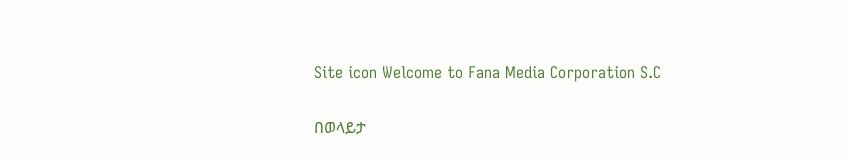Site icon Welcome to Fana Media Corporation S.C

በወላይታ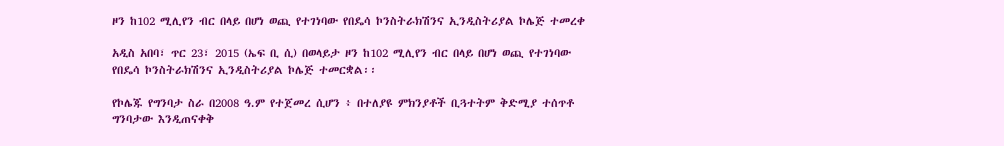ዞን ከ102 ሚሊየን ብር በላይ በሆነ ወጪ የተገነባው የበዴሳ ኮንስትራክሽንና ኢንዲስትሪያል ኮሌጅ ተመረቀ

አዲስ አበባ፣ ጥር 23፣ 2015 (ኤፍ ቢ ሲ) በወላይታ ዞን ከ102 ሚሊየን ብር በላይ በሆነ ወጪ የተገነባው የበዴሳ ኮንስትራክሽንና ኢንዲስትሪያል ኮሌጅ ተመርቋል፡፡

የኮሌጁ የግንባታ ስራ በ2008 ዓ.ም የተጀመረ ሲሆን ፥ በተለያዩ ምክንያቶች ቢጓተትም ቅድሚያ ተሰጥቶ ግንባታው እንዲጠናቀቅ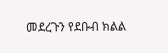መደረጉን የደቡብ ክልል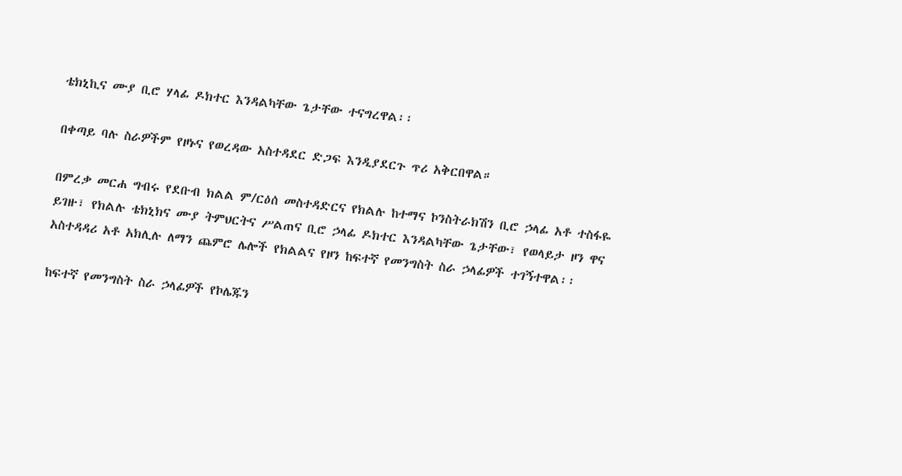ቴክኒኪና ሙያ ቢሮ ሃላፊ ዶክተር እንዳልካቸው ጌታቸው ተናግረዋል፡፡

በቀጣይ ባሉ ስራዎችም የዞኑና የወረዳው አስተዳደር ድጋፍ እንዲያደርጉ ጥሪ አቅርበዋል።

በምረቃ መርሐ ግብሩ የደቡብ ክልል ም/ርዕሰ መስተዳድርና የክልሉ ከተማና ኮንስትራክሽን ቢሮ ኃላፊ አቶ ተስፋዬ ይገዙ፣ የክልሉ ቴክኒክና ሙያ ትምህርትና ሥልጠና ቢሮ ኃላፊ ዶክተር እንዳልካቸው ጌታቸው፣ የወላይታ ዞን ዋና አስተዳዳሪ አቶ አክሊሉ ለማን ጨምሮ ሌሎች የክልልና የዞን ከፍተኛ የመንግስት ስራ ኃላፊዎች ተገኝተዋል፡፡

ከፍተኛ የመንግስት ስራ ኃላፊዎች የኮሌጁን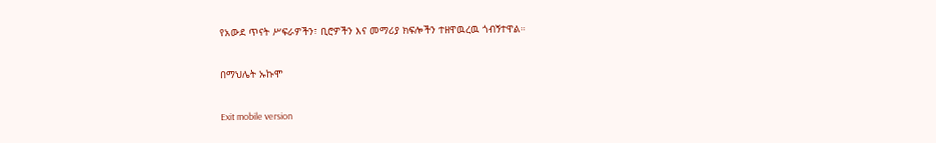የአውደ ጥናት ሥፍራዎችን፣ ቢሮዎችን እና መማሪያ ክፍሎችን ተዘዋዉረዉ ጎብኝተዋል።

በማህሌት ኡኩሞ

Exit mobile version